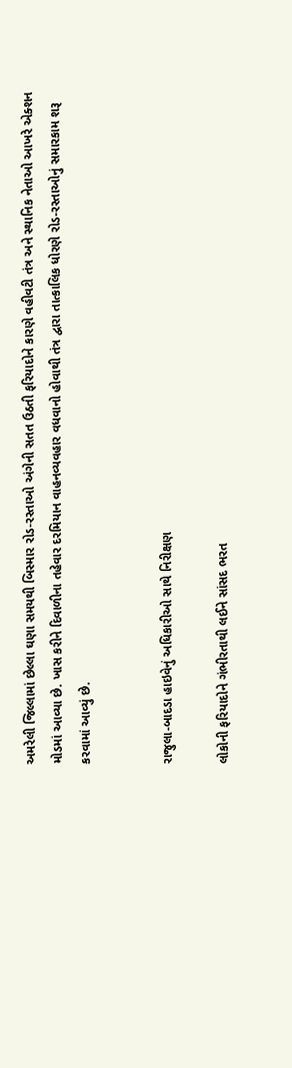અમરેલી જિલ્લામાં છેલ્લા ઘણા સમયથી બિસ્માર રોડ-રસ્તાઓ અંગેની સતત ઉઠતી ફરિયાદોને કારણે વહીવટી તંત્ર અને સ્થાનિક નેતાઓ આખરે એક્શન મોડમાં આવ્યા છે. ખાસ કરીને દિવાળીના તહેવાર દરમિયાન વાહનવ્યવહાર વધવાનો હોવાથી તંત્ર દ્વારા તાત્કાલિક ધોરણે રોડ-રસ્તાઓનું સમારકામ શરૂ કરવામાં આવ્યું છે.


રાજુલા-બાદડા હાઇવેનું અધિકારીઓ સાથે નિરીક્ષણ

લોકોની ફરિયાદોને ગંભીરતાથી લઈને સાંસદ ભરત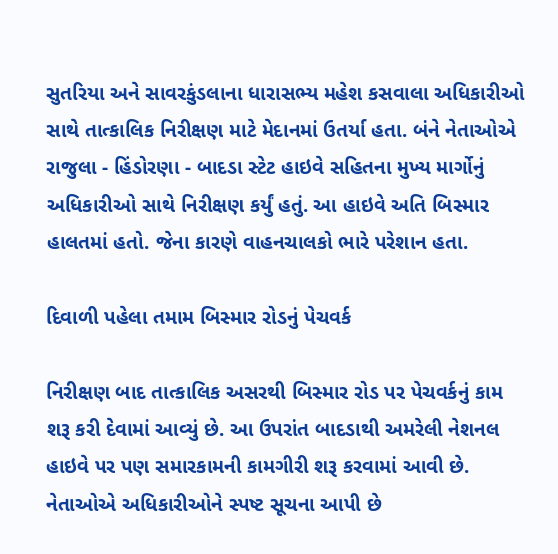સુતરિયા અને સાવરકુંડલાના ધારાસભ્ય મહેશ કસવાલા અધિકારીઓ સાથે તાત્કાલિક નિરીક્ષણ માટે મેદાનમાં ઉતર્યા હતા. બંને નેતાઓએ રાજુલા - હિંડોરણા - બાદડા સ્ટેટ હાઇવે સહિતના મુખ્ય માર્ગોનું અધિકારીઓ સાથે નિરીક્ષણ કર્યું હતું. આ હાઇવે અતિ બિસ્માર હાલતમાં હતો. જેના કારણે વાહનચાલકો ભારે પરેશાન હતા.

દિવાળી પહેલા તમામ બિસ્માર રોડનું પેચવર્ક

નિરીક્ષણ બાદ તાત્કાલિક અસરથી બિસ્માર રોડ પર પેચવર્કનું કામ શરૂ કરી દેવામાં આવ્યું છે. આ ઉપરાંત બાદડાથી અમરેલી નેશનલ હાઇવે પર પણ સમારકામની કામગીરી શરૂ કરવામાં આવી છે. નેતાઓએ અધિકારીઓને સ્પષ્ટ સૂચના આપી છે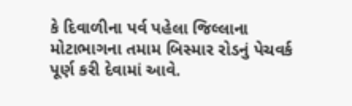કે દિવાળીના પર્વ પહેલા જિલ્લાના મોટાભાગના તમામ બિસ્માર રોડનું પેચવર્ક પૂર્ણ કરી દેવામાં આવે.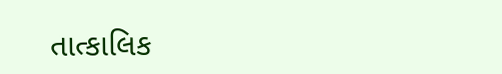તાત્કાલિક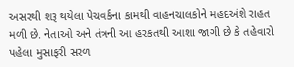અસરથી શરૂ થયેલા પેચવર્કના કામથી વાહનચાલકોને મહદઅંશે રાહત મળી છે. નેતાઓ અને તંત્રની આ હરકતથી આશા જાગી છે કે તહેવારો પહેલા મુસાફરી સરળ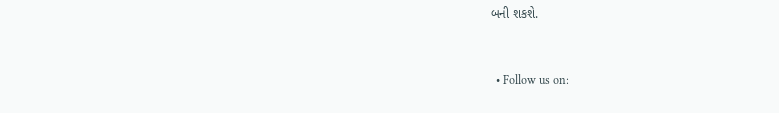બની શકશે.


  • Follow us on: